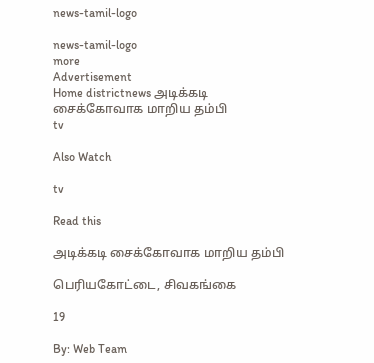news-tamil-logo

news-tamil-logo
more
Advertisement
Home districtnews அடிக்கடி சைக்கோவாக மாறிய தம்பி
tv

Also Watch

tv

Read this

அடிக்கடி சைக்கோவாக மாறிய தம்பி

பெரியகோட்டை, சிவகங்கை

19

By: Web Team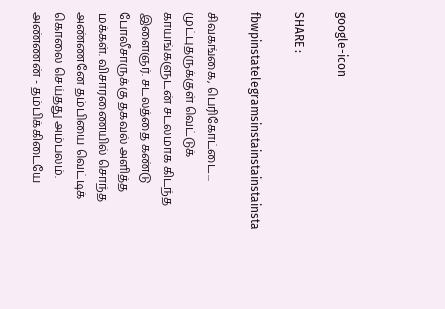google-icon

SHARE :

fbwpinstatelegramsinstainstainstainsta

சிவகங்கை, பெரிகோட்டை... முட்புதருக்குள் வெட்டுக் காயங்களுடன் சடலமாக கிடந்த இளைஞர். சடலத்தை கண்டு போலீசாருக்கு தகவல் அளித்த மக்கள். விசாரணையில் சொந்த அண்ணனே தம்பியை வெட்டிக் கொலை செய்தது அம்பலம். அண்ணன் - தம்பிக்கிடையே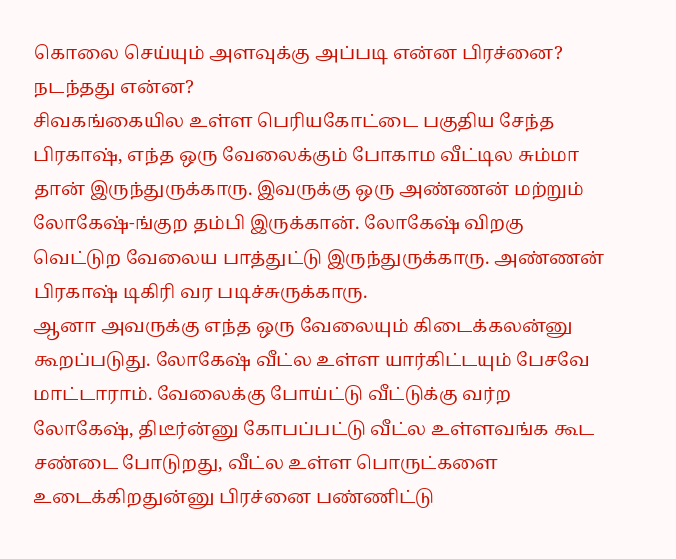கொலை செய்யும் அளவுக்கு அப்படி என்ன பிரச்னை? நடந்தது என்ன?
சிவகங்கையில உள்ள பெரியகோட்டை பகுதிய சேந்த பிரகாஷ், எந்த ஒரு வேலைக்கும் போகாம வீட்டில சும்மா தான் இருந்துருக்காரு. இவருக்கு ஒரு அண்ணன் மற்றும் லோகேஷ்-ங்குற தம்பி இருக்கான். லோகேஷ் விறகு வெட்டுற வேலைய பாத்துட்டு இருந்துருக்காரு. அண்ணன் பிரகாஷ் டிகிரி வர படிச்சுருக்காரு.
ஆனா அவருக்கு எந்த ஒரு வேலையும் கிடைக்கலன்னு கூறப்படுது. லோகேஷ் வீட்ல உள்ள யார்கிட்டயும் பேசவே மாட்டாராம். வேலைக்கு போய்ட்டு வீட்டுக்கு வர்ற லோகேஷ், திடீர்ன்னு கோபப்பட்டு வீட்ல உள்ளவங்க கூட சண்டை போடுறது, வீட்ல உள்ள பொருட்களை உடைக்கிறதுன்னு பிரச்னை பண்ணிட்டு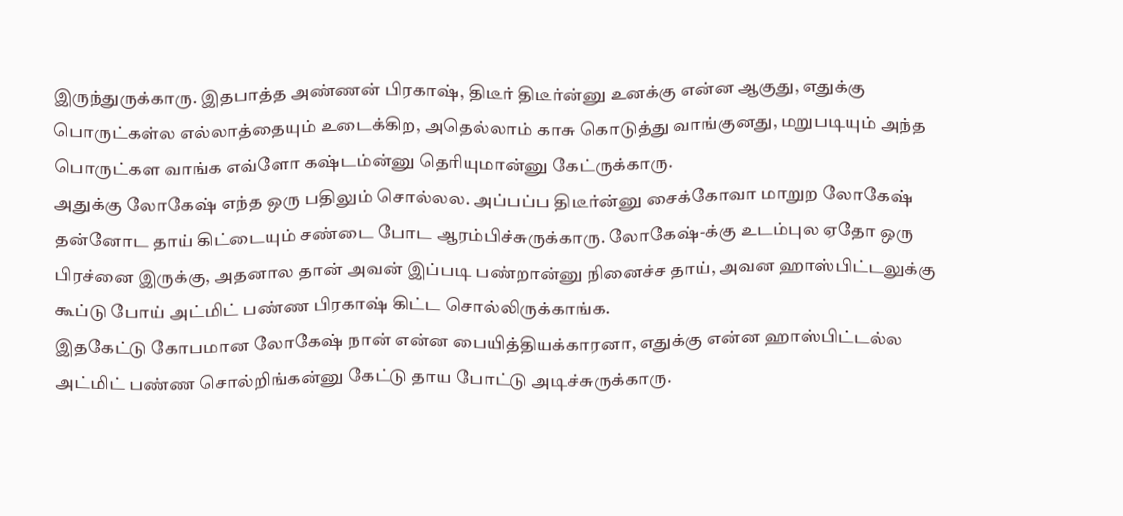இருந்துருக்காரு. இதபாத்த அண்ணன் பிரகாஷ், திடீர் திடீர்ன்னு உனக்கு என்ன ஆகுது, எதுக்கு பொருட்கள்ல எல்லாத்தையும் உடைக்கிற, அதெல்லாம் காசு கொடுத்து வாங்குனது, மறுபடியும் அந்த பொருட்கள வாங்க எவ்ளோ கஷ்டம்ன்னு தெரியுமான்னு கேட்ருக்காரு.
அதுக்கு லோகேஷ் எந்த ஒரு பதிலும் சொல்லல. அப்பப்ப திடீர்ன்னு சைக்கோவா மாறுற லோகேஷ் தன்னோட தாய் கிட்டையும் சண்டை போட ஆரம்பிச்சுருக்காரு. லோகேஷ்-க்கு உடம்புல ஏதோ ஒரு பிரச்னை இருக்கு, அதனால தான் அவன் இப்படி பண்றான்னு நினைச்ச தாய், அவன ஹாஸ்பிட்டலுக்கு கூப்டு போய் அட்மிட் பண்ண பிரகாஷ் கிட்ட சொல்லிருக்காங்க.
இதகேட்டு கோபமான லோகேஷ் நான் என்ன பையித்தியக்காரனா, எதுக்கு என்ன ஹாஸ்பிட்டல்ல அட்மிட் பண்ண சொல்றிங்கன்னு கேட்டு தாய போட்டு அடிச்சுருக்காரு.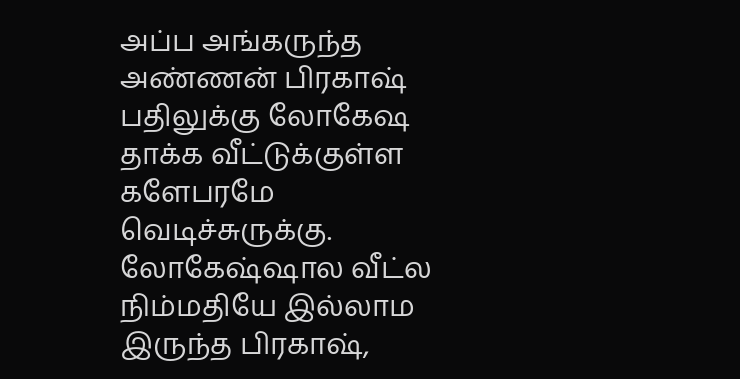அப்ப அங்கருந்த அண்ணன் பிரகாஷ் பதிலுக்கு லோகேஷ தாக்க வீட்டுக்குள்ள களேபரமே வெடிச்சுருக்கு. லோகேஷ்ஷால வீட்ல நிம்மதியே இல்லாம இருந்த பிரகாஷ்,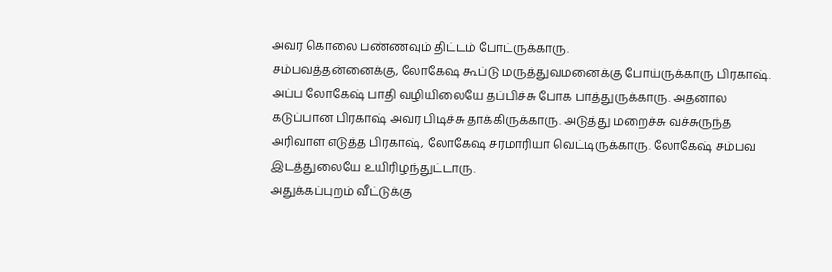அவர கொலை பண்ணவும் திட்டம் போட்ருக்காரு.
சம்பவத்தன்னைக்கு, லோகேஷ கூப்டு மருத்துவமனைக்கு போய்ருக்காரு பிரகாஷ். அப்ப லோகேஷ் பாதி வழியிலையே தப்பிச்சு போக பாத்துருக்காரு. அதனால கடுப்பான பிரகாஷ் அவர பிடிச்சு தாக்கிருக்காரு. அடுத்து மறைச்சு வச்சுருந்த அரிவாள எடுத்த பிரகாஷ், லோகேஷ சரமாரியா வெட்டிருக்காரு. லோகேஷ் சம்பவ இடத்துலையே உயிரிழந்துட்டாரு.
அதுக்கப்புறம் வீட்டுக்கு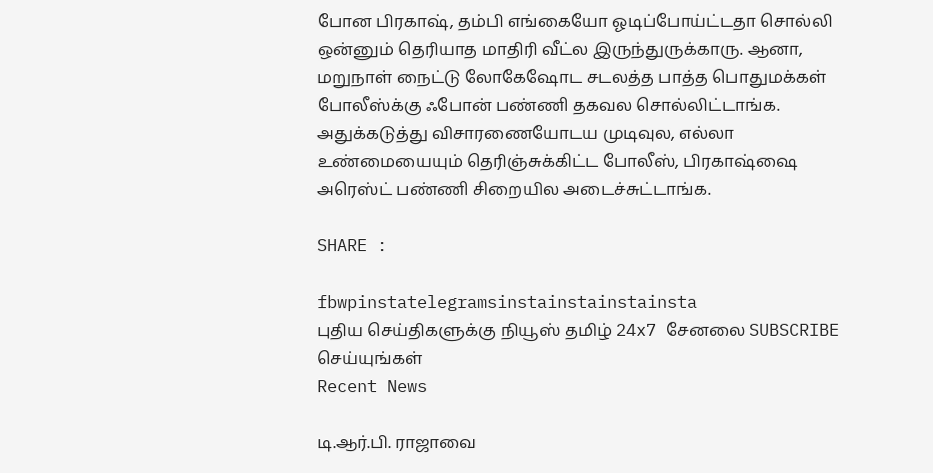போன பிரகாஷ், தம்பி எங்கையோ ஓடிப்போய்ட்டதா சொல்லி ஒன்னும் தெரியாத மாதிரி வீட்ல இருந்துருக்காரு. ஆனா, மறுநாள் நைட்டு லோகேஷோட சடலத்த பாத்த பொதுமக்கள் போலீஸ்க்கு ஃபோன் பண்ணி தகவல சொல்லிட்டாங்க.
அதுக்கடுத்து விசாரணையோடய முடிவுல, எல்லா உண்மையையும் தெரிஞ்சுக்கிட்ட போலீஸ், பிரகாஷ்ஷை அரெஸ்ட் பண்ணி சிறையில அடைச்சுட்டாங்க.

SHARE :

fbwpinstatelegramsinstainstainstainsta
புதிய செய்திகளுக்கு நியூஸ் தமிழ் 24x7 சேனலை SUBSCRIBE செய்யுங்கள்
Recent News

டி.ஆர்.பி. ராஜாவை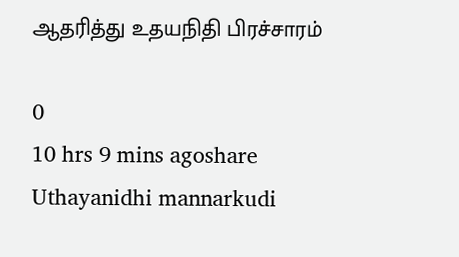ஆதரித்து உதயநிதி பிரச்சாரம்

0
10 hrs 9 mins agoshare
Uthayanidhi mannarkudi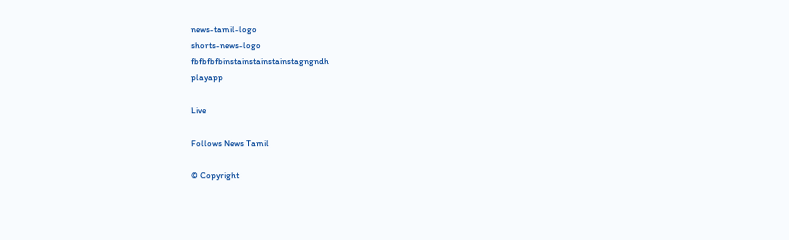news-tamil-logo
shorts-news-logo
fbfbfbfbinstainstainstainstagngndh
playapp

Live

Follows News Tamil

© Copyright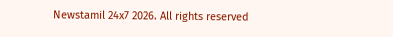Newstamil 24x7 2026. All rights reserved